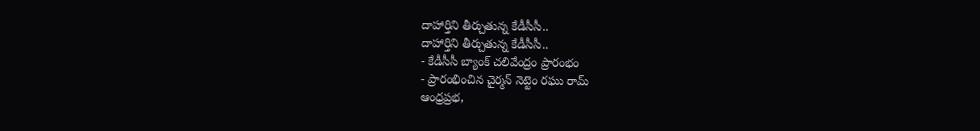దాహార్తిని తీర్చుతున్న కేడీసీసీ..
దాహార్తిని తీర్చుతున్న కేడీసీసీ..
- కేడీసీసీ బ్యాంక్ చలివేంద్రం ప్రారంభం
- ప్రారంభించిన చైర్మన్ నెట్టెం రఘు రామ్
ఆంధ్రప్రభ,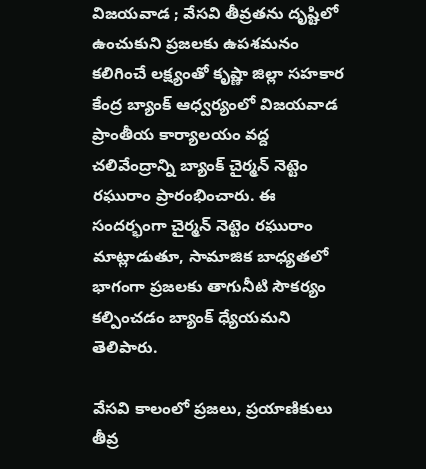విజయవాడ ; వేసవి తీవ్రతను దృష్టిలో ఉంచుకుని ప్రజలకు ఉపశమనం కలిగించే లక్ష్యంతో కృష్ణా జిల్లా సహకార కేంద్ర బ్యాంక్ ఆధ్వర్యంలో విజయవాడ ప్రాంతీయ కార్యాలయం వద్ద చలివేంద్రాన్ని బ్యాంక్ చైర్మన్ నెట్టెం రఘురాం ప్రారంభించారు. ఈ సందర్భంగా చైర్మన్ నెట్టెం రఘురాం మాట్లాడుతూ, సామాజిక బాధ్యతలో భాగంగా ప్రజలకు తాగునీటి సౌకర్యం కల్పించడం బ్యాంక్ ధ్యేయమని తెలిపారు.

వేసవి కాలంలో ప్రజలు, ప్రయాణికులు తీవ్ర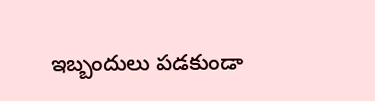ఇబ్బందులు పడకుండా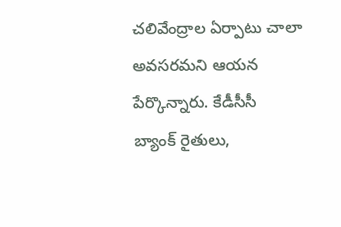చలివేంద్రాల ఏర్పాటు చాలా అవసరమని ఆయన పేర్కొన్నారు. కేడీసీసీ బ్యాంక్ రైతులు,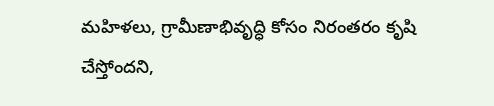మహిళలు, గ్రామీణాభివృద్ధి కోసం నిరంతరం కృషి చేస్తోందని,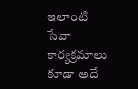ఇలాంటి సేవా కార్యక్రమాలు కూడా అదే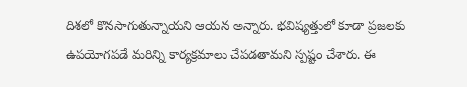దిశలో కొనసాగుతున్నాయని ఆయన అన్నారు. భవిష్యత్తులో కూడా ప్రజలకు ఉపయోగపడే మరిన్ని కార్యక్రమాలు చేపడతామని స్పష్టం చేశారు. ఈ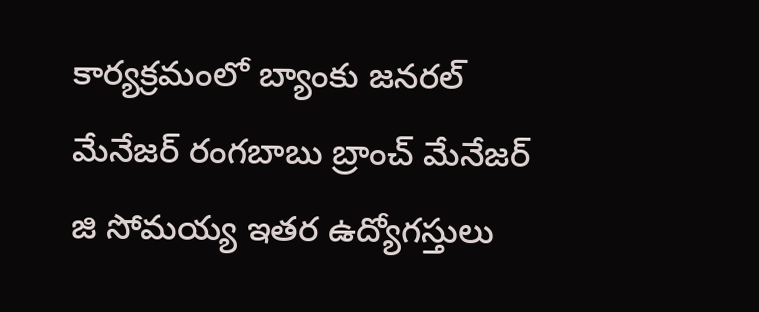కార్యక్రమంలో బ్యాంకు జనరల్ మేనేజర్ రంగబాబు బ్రాంచ్ మేనేజర్ జి సోమయ్య ఇతర ఉద్యోగస్తులు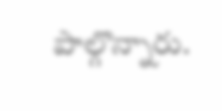పాల్గొన్నారు.